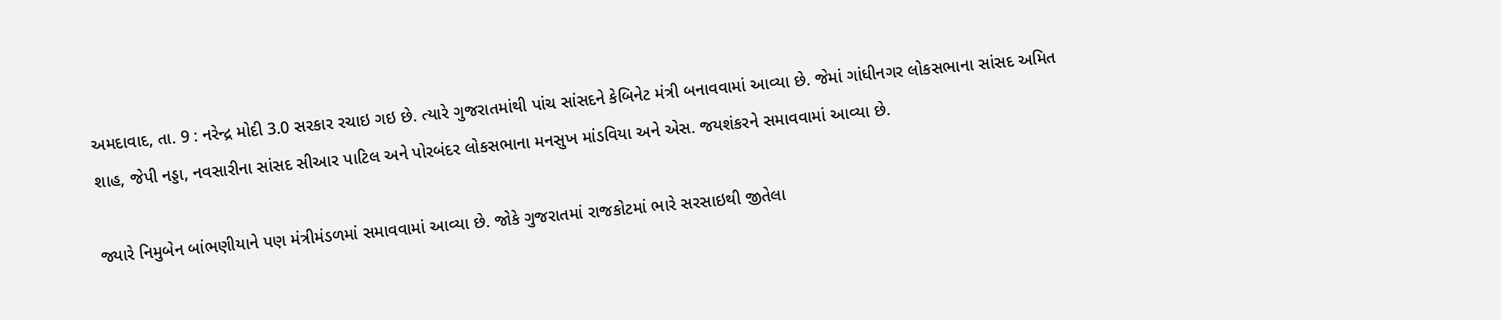અમદાવાદ, તા. 9 : નરેન્દ્ર મોદી 3.0 સરકાર રચાઇ ગઇ છે. ત્યારે ગુજરાતમાંથી પાંચ સાંસદને કેબિનેટ મંત્રી બનાવવામાં આવ્યા છે. જેમાં ગાંધીનગર લોકસભાના સાંસદ અમિત શાહ, જેપી નડ્ડા, નવસારીના સાંસદ સીઆર પાટિલ અને પોરબંદર લોકસભાના મનસુખ માંડવિયા અને એસ. જયશંકરને સમાવવામાં આવ્યા છે.

જ્યારે નિમુબેન બાંભણીયાને પણ મંત્રીમંડળમાં સમાવવામાં આવ્યા છે. જોકે ગુજરાતમાં રાજકોટમાં ભારે સરસાઇથી જીતેલા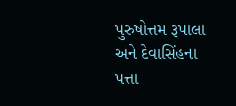પુરુષોત્તમ રૂપાલા અને દેવાસિંહના પત્તા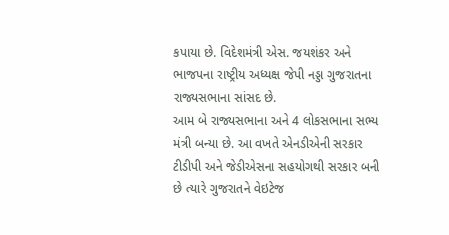કપાયા છે. વિદેશમંત્રી એસ. જયશંકર અને ભાજપના રાષ્ટ્રીય અધ્યક્ષ જેપી નડ્ડા ગુજરાતના રાજ્યસભાના સાંસદ છે.
આમ બે રાજ્યસભાના અને 4 લોકસભાના સભ્ય મંત્રી બન્યા છે. આ વખતે એનડીએની સરકાર ટીડીપી અને જેડીએસના સહયોગથી સરકાર બની છે ત્યારે ગુજરાતને વેઇટેજ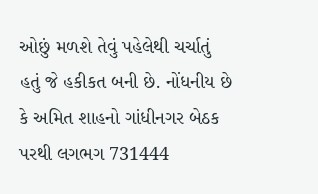ઓછું મળશે તેવું પહેલેથી ચર્ચાતું હતું જે હકીકત બની છે. નોંધનીય છે કે અમિત શાહનો ગાંધીનગર બેઠક પરથી લગભગ 731444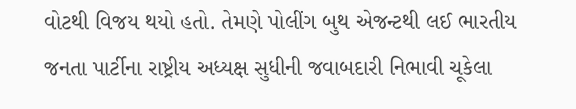વોટથી વિજય થયો હતો. તેમણે પોલીંગ બુથ એજન્ટથી લઈ ભારતીય જનતા પાર્ટીના રાષ્ટ્રીય અધ્યક્ષ સુધીની જવાબદારી નિભાવી ચૂકેલા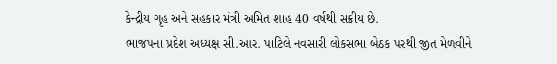કેન્દ્રીય ગૃહ અને સહકાર મંત્રી અમિત શાહ 40 વર્ષથી સક્રીય છે.
ભાજપના પ્રદેશ અધ્યક્ષ સી.આર. પાટિલે નવસારી લોકસભા બેઠક પરથી જીત મેળવીને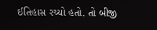ઈતિહાસ રચ્યો હતો. તો બીજી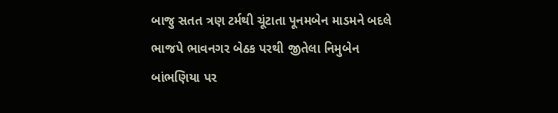બાજુ સતત ત્રણ ટર્મથી ચૂંટાતા પૂનમબેન માડમને બદલે ભાજપે ભાવનગર બેઠક પરથી જીતેલા નિમુબેન બાંભણિયા પર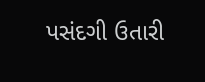પસંદગી ઉતારી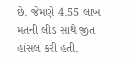છે. જેમણે 4.55 લાખ મતની લીડ સાથે જીત હાંસલ કરી હતી.